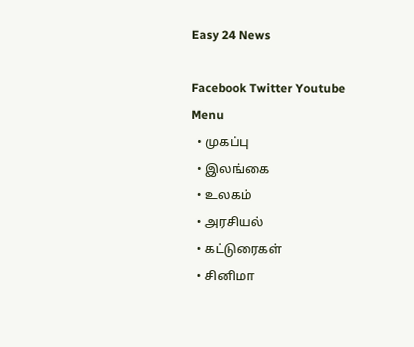Easy 24 News

Facebook Twitter Youtube
Menu
  • முகப்பு
  • இலங்கை
  • உலகம்
  • அரசியல்
  • கட்டுரைகள்
  • சினிமா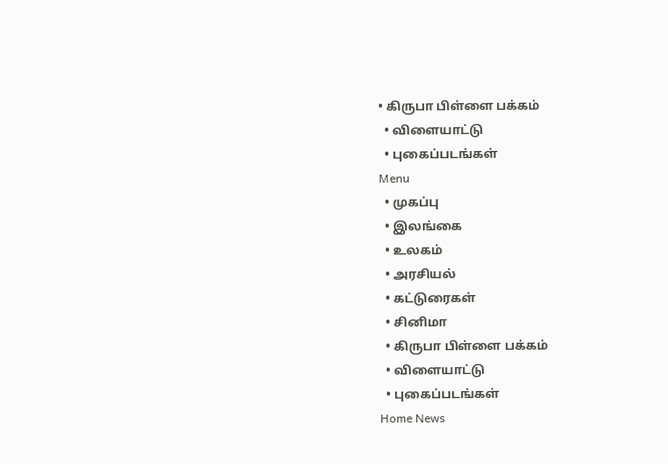• கிருபா பிள்ளை பக்கம்
  • விளையாட்டு
  • புகைப்படங்கள்
Menu
  • முகப்பு
  • இலங்கை
  • உலகம்
  • அரசியல்
  • கட்டுரைகள்
  • சினிமா
  • கிருபா பிள்ளை பக்கம்
  • விளையாட்டு
  • புகைப்படங்கள்
Home News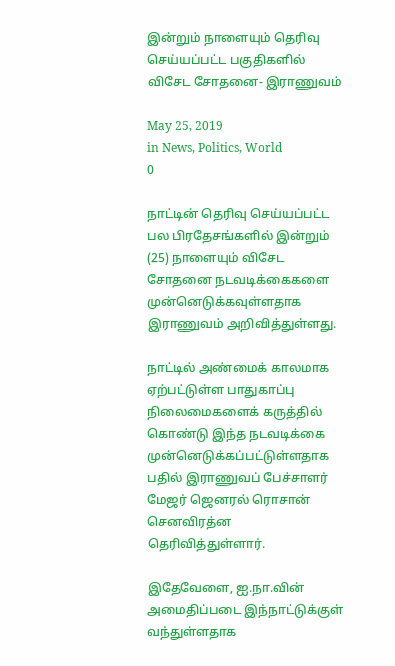இன்றும் நாளையும் தெரிவு செய்யப்பட்ட பகுதிகளில் விசேட சோதனை- இராணுவம்

May 25, 2019
in News, Politics, World
0

நாட்டின் தெரிவு செய்யப்பட்ட பல பிரதேசங்களில் இன்றும் (25) நாளையும் விசேட சோதனை நடவடிக்கைகளை முன்னெடுக்கவுள்ளதாக இராணுவம் அறிவித்துள்ளது.

நாட்டில் அண்மைக் காலமாக ஏற்பட்டுள்ள பாதுகாப்பு நிலைமைகளைக் கருத்தில் கொண்டு இந்த நடவடிக்கை முன்னெடுக்கப்பட்டுள்ளதாக பதில் இராணுவப் பேச்சாளர் மேஜர் ஜெனரல் ரொசான் செனவிரத்ன தெரிவித்துள்ளார்.

இதேவேளை, ஐ.நா.வின் அமைதிப்படை இந்நாட்டுக்குள் வந்துள்ளதாக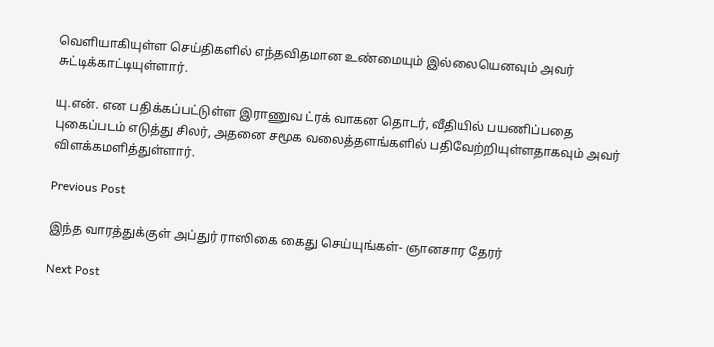வெளியாகியுள்ள செய்திகளில் எந்தவிதமான உண்மையும் இல்லையெனவும் அவர் சுட்டிக்காட்டியுள்ளார்.

யு.என். என பதிக்கப்பட்டுள்ள இராணுவ ட்ரக் வாகன தொடர், வீதியில் பயணிப்பதை புகைப்படம் எடுத்து சிலர், அதனை சமூக வலைத்தளங்களில் பதிவேற்றியுள்ளதாகவும் அவர் விளக்கமளித்துள்ளார்.

Previous Post

இந்த வாரத்துக்குள் அப்துர் ராஸிகை கைது செய்யுங்கள்- ஞானசார தேரர்

Next Post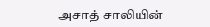அசாத் சாலியின்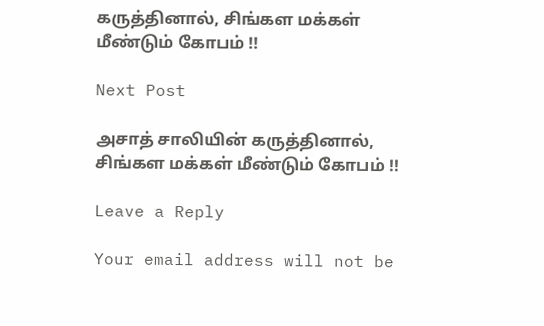கருத்தினால், சிங்கள மக்கள் மீண்டும் கோபம் !!

Next Post

அசாத் சாலியின் கருத்தினால், சிங்கள மக்கள் மீண்டும் கோபம் !!

Leave a Reply

Your email address will not be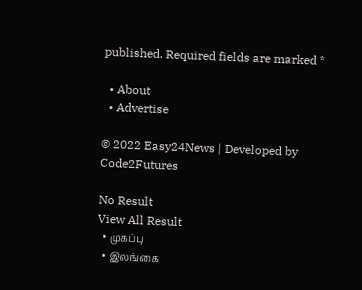published. Required fields are marked *

  • About
  • Advertise

© 2022 Easy24News | Developed by Code2Futures

No Result
View All Result
  • முகப்பு
  • இலங்கை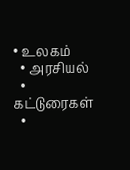• உலகம்
  • அரசியல்
  • கட்டுரைகள்
  •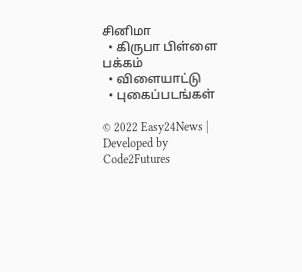சினிமா
  • கிருபா பிள்ளை பக்கம்
  • விளையாட்டு
  • புகைப்படங்கள்

© 2022 Easy24News | Developed by Code2Futures